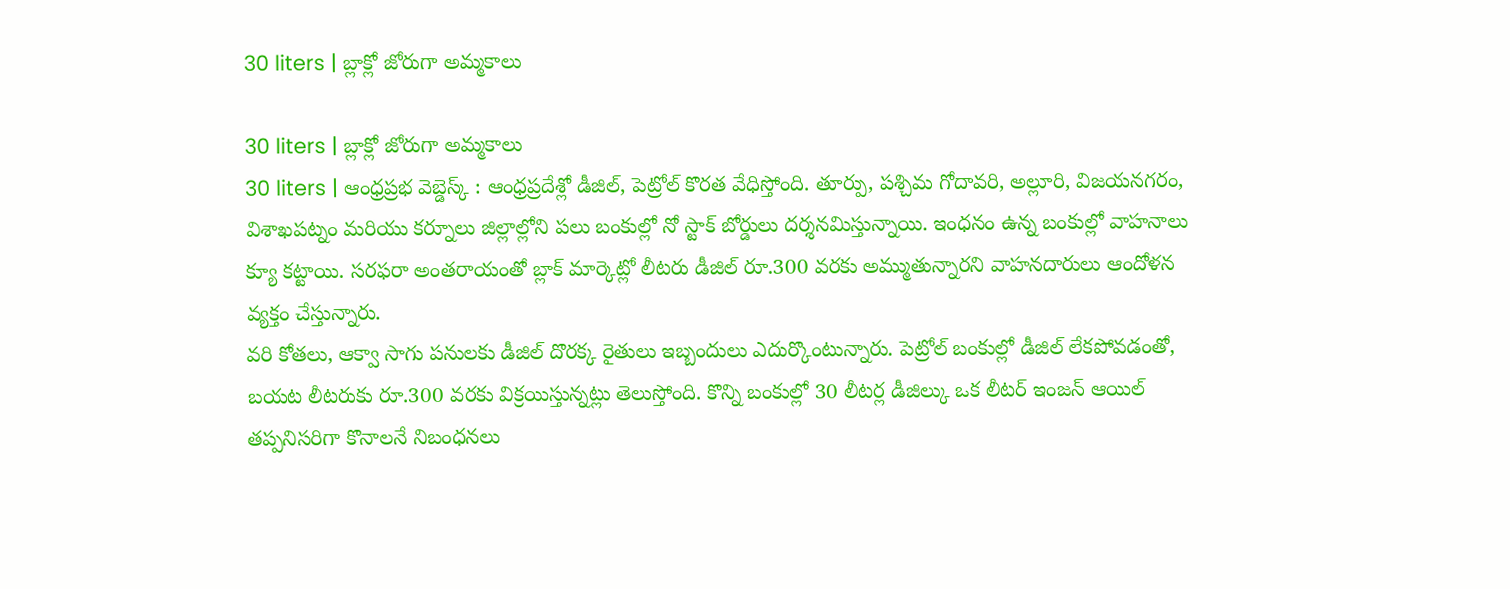30 liters | బ్లాక్లో జోరుగా అమ్మకాలు

30 liters | బ్లాక్లో జోరుగా అమ్మకాలు
30 liters | ఆంధ్రప్రభ వెబ్డెస్క్ : ఆంధ్రప్రదేశ్లో డీజిల్, పెట్రోల్ కొరత వేధిస్తోంది. తూర్పు, పశ్చిమ గోదావరి, అల్లూరి, విజయనగరం, విశాఖపట్నం మరియు కర్నూలు జిల్లాల్లోని పలు బంకుల్లో నో స్టాక్ బోర్డులు దర్శనమిస్తున్నాయి. ఇంధనం ఉన్న బంకుల్లో వాహనాలు క్యూ కట్టాయి. సరఫరా అంతరాయంతో బ్లాక్ మార్కెట్లో లీటరు డీజిల్ రూ.300 వరకు అమ్ముతున్నారని వాహనదారులు ఆందోళన వ్యక్తం చేస్తున్నారు.
వరి కోతలు, ఆక్వా సాగు పనులకు డీజిల్ దొరక్క రైతులు ఇబ్బందులు ఎదుర్కొంటున్నారు. పెట్రోల్ బంకుల్లో డీజిల్ లేకపోవడంతో, బయట లీటరుకు రూ.300 వరకు విక్రయిస్తున్నట్లు తెలుస్తోంది. కొన్ని బంకుల్లో 30 లీటర్ల డీజిల్కు ఒక లీటర్ ఇంజన్ ఆయిల్ తప్పనిసరిగా కొనాలనే నిబంధనలు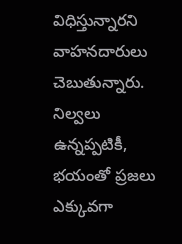విధిస్తున్నారని వాహనదారులు చెబుతున్నారు. నిల్వలు ఉన్నప్పటికీ, భయంతో ప్రజలు ఎక్కువగా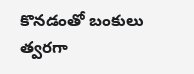కొనడంతో బంకులు త్వరగా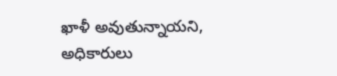ఖాళీ అవుతున్నాయని, అధికారులు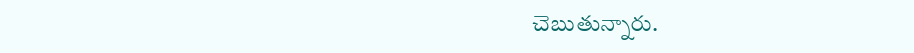చెబుతున్నారు.